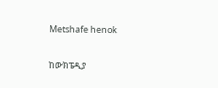Metshafe henok

ከውክፔዲያ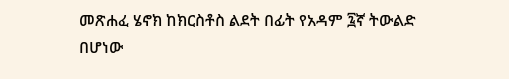መጽሐፈ ሄኖክ ከክርስቶስ ልደት በፊት የአዳም ፯ኛ ትውልድ በሆነው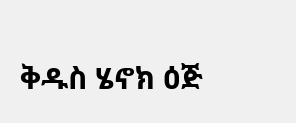ቅዱስ ሄኖክ ዕጅ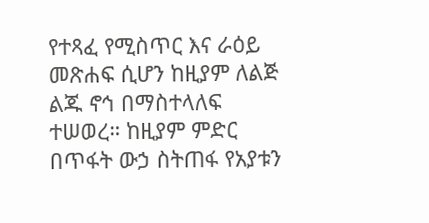የተጻፈ የሚስጥር እና ራዕይ መጽሐፍ ሲሆን ከዚያም ለልጅ ልጁ ኖኅ በማስተላለፍ ተሠወረ። ከዚያም ምድር በጥፋት ውኃ ስትጠፋ የአያቱን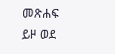መጽሐፍ ይዞ ወደ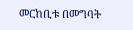መርከቢቱ በመግባት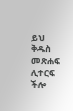ይህ ቅዱስ መጽሐፍ ሊተርፍ ችሎ